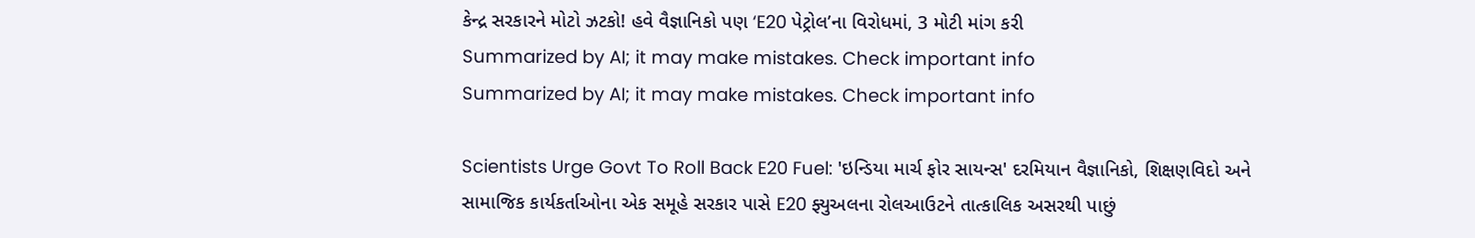કેન્દ્ર સરકારને મોટો ઝટકો! હવે વૈજ્ઞાનિકો પણ ‘E20 પેટ્રોલ’ના વિરોધમાં, 3 મોટી માંગ કરી
Summarized by AI; it may make mistakes. Check important info
Summarized by AI; it may make mistakes. Check important info

Scientists Urge Govt To Roll Back E20 Fuel: 'ઇન્ડિયા માર્ચ ફોર સાયન્સ' દરમિયાન વૈજ્ઞાનિકો, શિક્ષણવિદો અને સામાજિક કાર્યકર્તાઓના એક સમૂહે સરકાર પાસે E20 ફ્યુઅલના રોલઆઉટને તાત્કાલિક અસરથી પાછું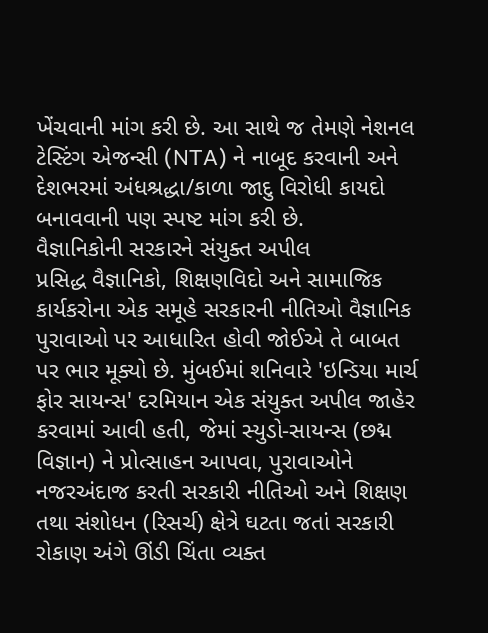ખેંચવાની માંગ કરી છે. આ સાથે જ તેમણે નેશનલ ટેસ્ટિંગ એજન્સી (NTA) ને નાબૂદ કરવાની અને દેશભરમાં અંધશ્રદ્ધા/કાળા જાદુ વિરોધી કાયદો બનાવવાની પણ સ્પષ્ટ માંગ કરી છે.
વૈજ્ઞાનિકોની સરકારને સંયુક્ત અપીલ
પ્રસિદ્ધ વૈજ્ઞાનિકો, શિક્ષણવિદો અને સામાજિક કાર્યકરોના એક સમૂહે સરકારની નીતિઓ વૈજ્ઞાનિક પુરાવાઓ પર આધારિત હોવી જોઈએ તે બાબત પર ભાર મૂક્યો છે. મુંબઈમાં શનિવારે 'ઇન્ડિયા માર્ચ ફોર સાયન્સ' દરમિયાન એક સંયુક્ત અપીલ જાહેર કરવામાં આવી હતી, જેમાં સ્યુડો-સાયન્સ (છદ્મ વિજ્ઞાન) ને પ્રોત્સાહન આપવા, પુરાવાઓને નજરઅંદાજ કરતી સરકારી નીતિઓ અને શિક્ષણ તથા સંશોધન (રિસર્ચ) ક્ષેત્રે ઘટતા જતાં સરકારી રોકાણ અંગે ઊંડી ચિંતા વ્યક્ત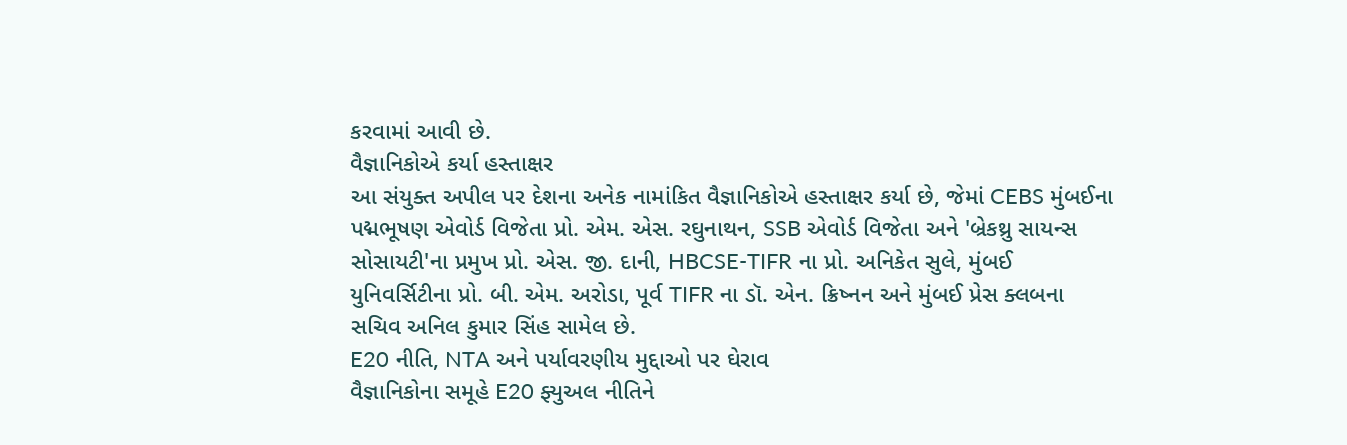કરવામાં આવી છે.
વૈજ્ઞાનિકોએ કર્યા હસ્તાક્ષર
આ સંયુક્ત અપીલ પર દેશના અનેક નામાંકિત વૈજ્ઞાનિકોએ હસ્તાક્ષર કર્યા છે, જેમાં CEBS મુંબઈના પદ્મભૂષણ એવોર્ડ વિજેતા પ્રો. એમ. એસ. રઘુનાથન, SSB એવોર્ડ વિજેતા અને 'બ્રેકથ્રુ સાયન્સ સોસાયટી'ના પ્રમુખ પ્રો. એસ. જી. દાની, HBCSE-TIFR ના પ્રો. અનિકેત સુલે, મુંબઈ યુનિવર્સિટીના પ્રો. બી. એમ. અરોડા, પૂર્વ TIFR ના ડૉ. એન. ક્રિષ્નન અને મુંબઈ પ્રેસ ક્લબના સચિવ અનિલ કુમાર સિંહ સામેલ છે.
E20 નીતિ, NTA અને પર્યાવરણીય મુદ્દાઓ પર ઘેરાવ
વૈજ્ઞાનિકોના સમૂહે E20 ફ્યુઅલ નીતિને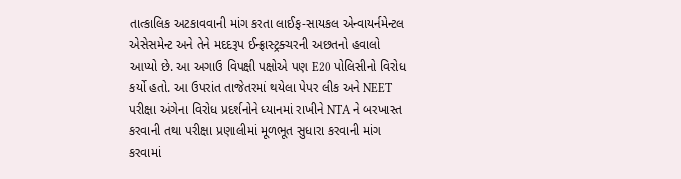તાત્કાલિક અટકાવવાની માંગ કરતા લાઈફ-સાયકલ એન્વાયર્નમેન્ટલ એસેસમેન્ટ અને તેને મદદરૂપ ઈન્ફ્રાસ્ટ્રક્ચરની અછતનો હવાલો આપ્યો છે. આ અગાઉ વિપક્ષી પક્ષોએ પણ E20 પોલિસીનો વિરોધ કર્યો હતો. આ ઉપરાંત તાજેતરમાં થયેલા પેપર લીક અને NEET પરીક્ષા અંગેના વિરોધ પ્રદર્શનોને ધ્યાનમાં રાખીને NTA ને બરખાસ્ત કરવાની તથા પરીક્ષા પ્રણાલીમાં મૂળભૂત સુધારા કરવાની માંગ કરવામાં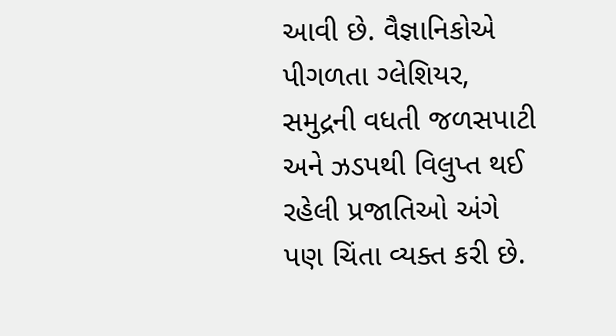આવી છે. વૈજ્ઞાનિકોએ પીગળતા ગ્લેશિયર, સમુદ્રની વધતી જળસપાટી અને ઝડપથી વિલુપ્ત થઈ રહેલી પ્રજાતિઓ અંગે પણ ચિંતા વ્યક્ત કરી છે.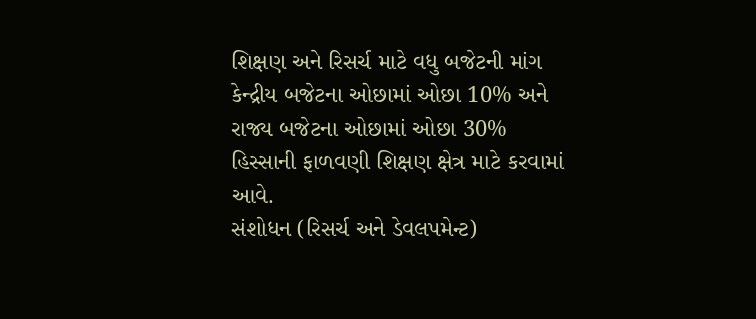શિક્ષણ અને રિસર્ચ માટે વધુ બજેટની માંગ
કેન્દ્રીય બજેટના ઓછામાં ઓછા 10% અને રાજ્ય બજેટના ઓછામાં ઓછા 30% હિસ્સાની ફાળવણી શિક્ષણ ક્ષેત્ર માટે કરવામાં આવે.
સંશોધન (રિસર્ચ અને ડેવલપમેન્ટ)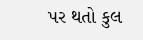પર થતો કુલ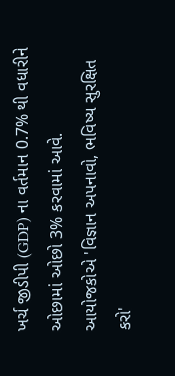ખર્ચ જીડીપી (GDP) ના વર્તમાન 0.7% થી વધારીને ઓછામાં ઓછો 3% કરવામાં આવે.
આયોજકોએ 'વિજ્ઞાન અપનાવો, ભવિષ્ય સુરક્ષિત કરો'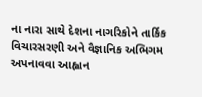ના નારા સાથે દેશના નાગરિકોને તાર્કિક વિચારસરણી અને વૈજ્ઞાનિક અભિગમ અપનાવવા આહ્વાન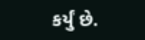કર્યું છે.